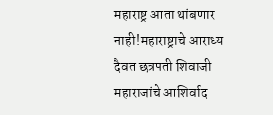महाराष्ट्र आता थांबणार नाही!महाराष्ट्राचे आराध्य दैवत छत्रपती शिवाजी महाराजांचे आशिर्वाद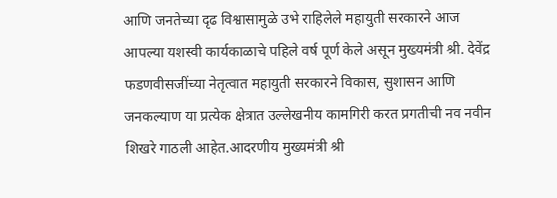आणि जनतेच्या दृढ विश्वासामुळे उभे राहिलेले महायुती सरकारने आज आपल्या यशस्वी कार्यकाळाचे पहिले वर्ष पूर्ण केले असून मुख्यमंत्री श्री. देवेंद्र फडणवीसजींच्या नेतृत्वात महायुती सरकारने विकास, सुशासन आणि जनकल्याण या प्रत्येक क्षेत्रात उल्लेखनीय कामगिरी करत प्रगतीची नव नवीन शिखरे गाठली आहेत.आदरणीय मुख्यमंत्री श्री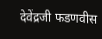देवेंद्रजी फडणवीस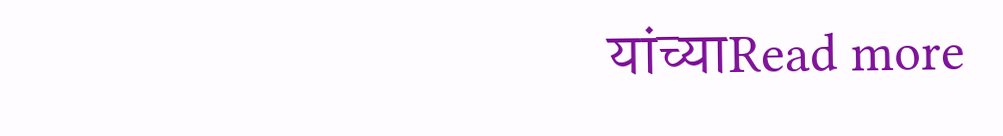यांच्याRead more